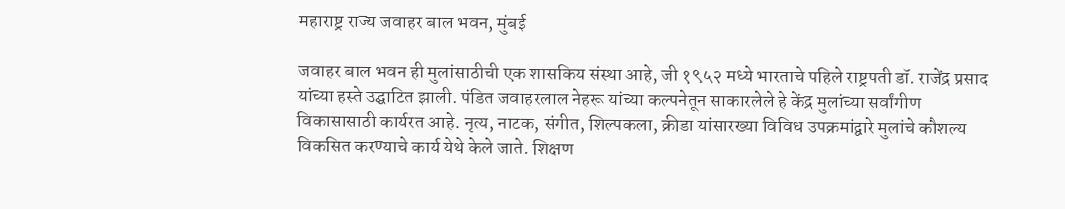महाराष्ट्र राज्य जवाहर बाल भवन, मुंबई

जवाहर बाल भवन ही मुलांसाठीची एक शासकिय संस्था आहे, जी १९५२ मध्ये भारताचे पहिले राष्ट्रपती डॉ. राजेंद्र प्रसाद यांच्या हस्ते उद्घाटित झाली. पंडित जवाहरलाल नेहरू यांच्या कल्पनेतून साकारलेले हे केंद्र मुलांच्या सर्वांगीण विकासासाठी कार्यरत आहे. नृत्य, नाटक, संगीत, शिल्पकला, क्रीडा यांसारख्या विविध उपक्रमांद्वारे मुलांचे कौशल्य विकसित करण्याचे कार्य येथे केले जाते. शिक्षण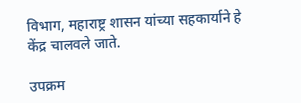विभाग, महाराष्ट्र शासन यांच्या सहकार्याने हे केंद्र चालवले जाते.

उपक्रम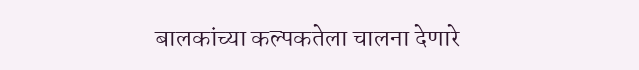बालकांच्या कल्पकतेला चालना देणारे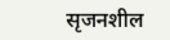सृजनशील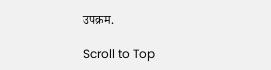उपक्रम.

Scroll to Top